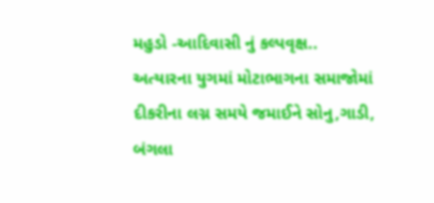મહુડો -આદિવાસી નું કલ્પવૃક્ષ.. અત્યારના યુગમાં મોટાભાગના સમાજોમાં દીકરીના લગ્ન સમયે જમાઈને સોનુ,ગાડી, બંગલા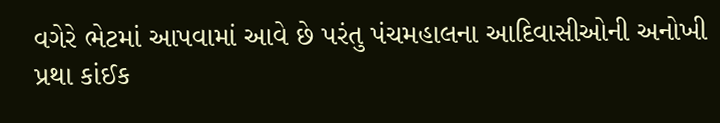વગેરે ભેટમાં આપવામાં આવે છે પરંતુ પંચમહાલના આદિવાસીઓની અનોખી પ્રથા કાંઈક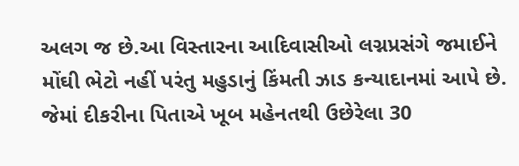અલગ જ છે.આ વિસ્તારના આદિવાસીઓ લગ્નપ્રસંગે જમાઈને મોંઘી ભેટો નહીં પરંતુ મહુડાનું કિંમતી ઝાડ કન્યાદાનમાં આપે છે. જેમાં દીકરીના પિતાએ ખૂબ મહેનતથી ઉછેરેલા 30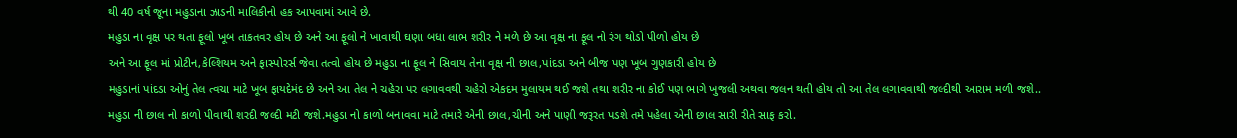થી 40 વર્ષ જૂના મહુડાના ઝાડની માલિકીનો હક આપવામાં આવે છે.
મહુડા ના વૃક્ષ પર થતા ફૂલો ખૂબ તાકતવર હોય છે અને આ ફૂલો ને ખાવાથી ઘણા બધા લાભ શરીર ને મળે છે આ વૃક્ષ ના ફૂલ નો રંગ થોડો પીળો હોય છે
અને આ ફૂલ માં પ્રોટીન,કેલ્શિયમ અને ફાસ્પોરર્સ જેવા તત્વો હોય છે મહુડા ના ફૂલ ને સિવાય તેના વૃક્ષ ની છાલ,પાંદડા અને બીજ પણ ખૂબ ગુણકારી હોય છે
મહુડાનાં પાંદડા ઓનું તેલ ત્વચા માટે ખૂબ ફાયદેમંદ છે અને આ તેલ ને ચહેરા પર લગાવવથી ચહેરો એકદમ મુલાયમ થઈ જશે તથા શરીર ના કોઈ પણ ભાગે ખુજલી અથવા જલન થતી હોય તો આ તેલ લગાવવાથી જલ્દીથી આરામ મળી જશે..
મહુડા ની છાલ નો કાળો પીવાથી શરદી જલ્દી મટી જશે.મહુડા નો કાળો બનાવવા માટે તમારે એની છાલ,ચીની અને પાણી જરૂરત પડશે તમે પહેલા એની છાલ સારી રીતે સાફ કરો.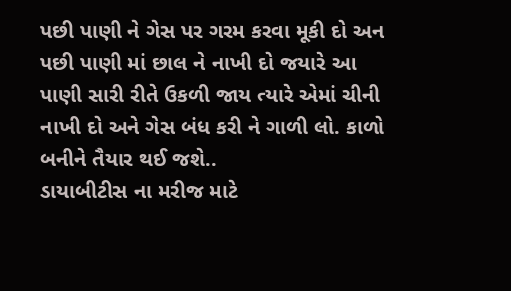પછી પાણી ને ગેસ પર ગરમ કરવા મૂકી દો અન પછી પાણી માં છાલ ને નાખી દો જયારે આ પાણી સારી રીતે ઉકળી જાય ત્યારે એમાં ચીની નાખી દો અને ગેસ બંધ કરી ને ગાળી લો. કાળો બનીને તૈયાર થઈ જશે..
ડાયાબીટીસ ના મરીજ માટે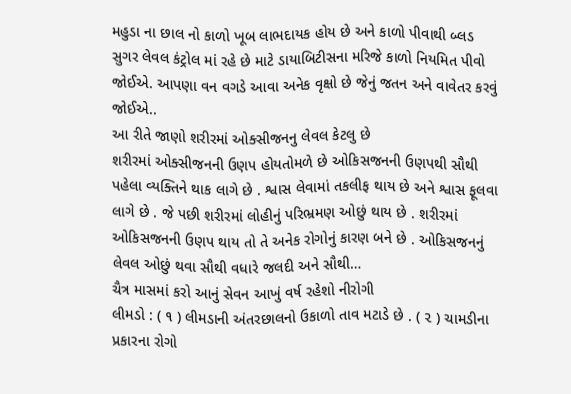મહુડા ના છાલ નો કાળો ખૂબ લાભદાયક હોય છે અને કાળો પીવાથી બ્લડ સુગર લેવલ કંટ્રોલ માં રહે છે માટે ડાયાબિટીસના મરિજે કાળો નિયમિત પીવો જોઈએ. આપણા વન વગડે આવા અનેક વૃક્ષો છે જેનું જતન અને વાવેતર કરવું જોઈએ..
આ રીતે જાણો શરીરમાં ઓક્સીજનનુ લેવલ કેટલુ છે
શરીરમાં ઓક્સીજનની ઉણપ હોયતોમળે છે ઓકિસજનની ઉણપથી સૌથી પહેલા વ્યક્તિને થાક લાગે છે . શ્વાસ લેવામાં તકલીફ થાય છે અને શ્વાસ ફૂલવા લાગે છે . જે પછી શરીરમાં લોહીનું પરિભ્રમણ ઓછું થાય છે . શરીરમાં ઓકિસજનની ઉણપ થાય તો તે અનેક રોગોનું કારણ બને છે . ઓકિસજનનું લેવલ ઓછું થવા સૌથી વધારે જલદી અને સૌથી…
ચૈત્ર માસમાં કરો આનું સેવન આખું વર્ષ રહેશો નીરોગી
લીમડો : ( ૧ ) લીમડાની અંતરછાલનો ઉકાળો તાવ મટાડે છે . ( ૨ ) ચામડીના પ્રકારના રોગો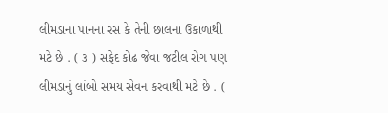લીમડાના પાનના રસ કે તેની છાલના ઉકાળાથી મટે છે . ( ૩ ) સફેદ કોઢ જેવા જટીલ રોગ પણ લીમડાનું લાંબો સમય સેવન કરવાથી મટે છે . (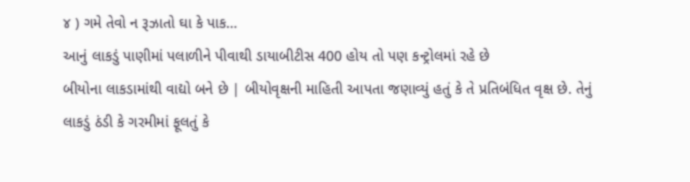૪ ) ગમે તેવો ન રૂઝાતો ઘા કે પાક…
આનું લાકડું પાણીમાં પલાળીને પીવાથી ડાયાબીટીસ 400 હોય તો પણ કન્ટ્રોલમાં રહે છે
બીયોના લાકડામાંથી વાદ્યો બને છે | બીયોવૃક્ષની માહિતી આપતા જણાવ્યું હતું કે તે પ્રતિબંધિત વૃક્ષ છે. તેનું લાકડું ઠંડી કે ગરમીમાં ફૂલતું કે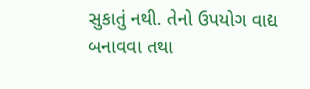સુકાતું નથી. તેનો ઉપયોગ વાદ્ય બનાવવા તથા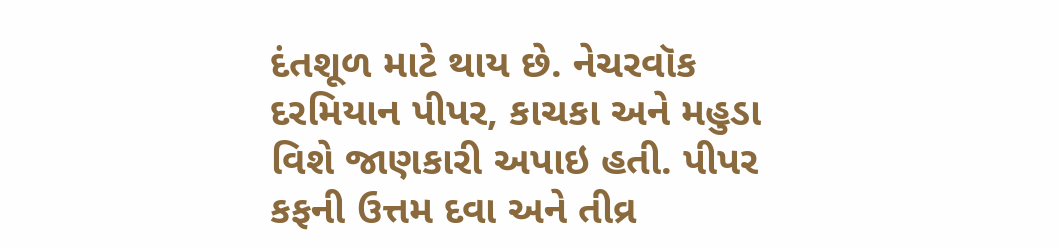દંતશૂળ માટે થાય છે. નેચરવૉક દરમિયાન પીપર, કાચકા અને મહુડા વિશે જાણકારી અપાઇ હતી. પીપર કફની ઉત્તમ દવા અને તીવ્ર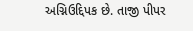અગ્નિઉદ્દિપક છે. તાજી પીપર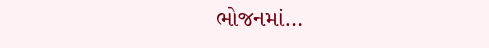ભોજનમાં…